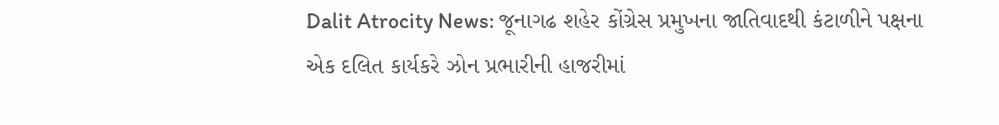Dalit Atrocity News: જૂનાગઢ શહેર કોંગ્રેસ પ્રમુખના જાતિવાદથી કંટાળીને પક્ષના એક દલિત કાર્યકરે ઝોન પ્રભારીની હાજરીમાં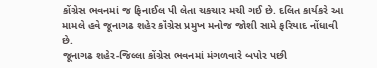કોંગ્રેસ ભવનમાં જ ફિનાઈલ પી લેતા ચકચાર મચી ગઈ છે. દલિત કાર્યકરે આ મામલે હવે જૂનાગઢ શહેર કૉંગ્રેસ પ્રમુખ મનોજ જોશી સામે ફરિયાદ નોંધાવી છે.
જૂનાગઢ શહેર-જિલ્લા કોંગ્રેસ ભવનમાં મંગળવારે બપોર પછી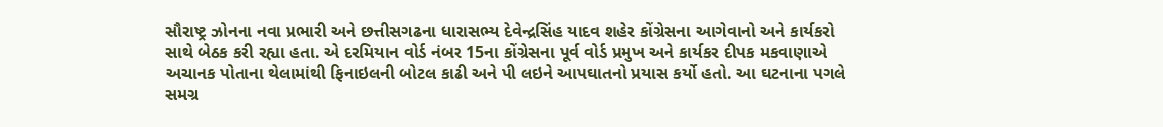સૌરાષ્ટ્ર ઝોનના નવા પ્રભારી અને છત્તીસગઢના ધારાસભ્ય દેવેન્દ્રસિંહ યાદવ શહેર કોંગ્રેસના આગેવાનો અને કાર્યકરો સાથે બેઠક કરી રહ્યા હતા. એ દરમિયાન વોર્ડ નંબર 15ના કોંગ્રેસના પૂર્વ વોર્ડ પ્રમુખ અને કાર્યકર દીપક મકવાણાએ અચાનક પોતાના થેલામાંથી ફિનાઇલની બોટલ કાઢી અને પી લઇને આપઘાતનો પ્રયાસ કર્યો હતો. આ ઘટનાના પગલે સમગ્ર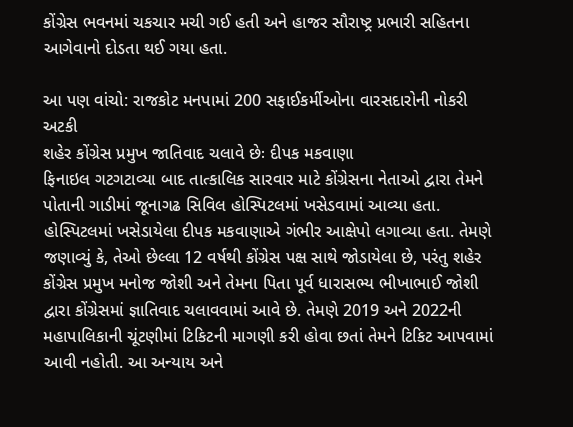કોંગ્રેસ ભવનમાં ચકચાર મચી ગઈ હતી અને હાજર સૌરાષ્ટ્ર પ્રભારી સહિતના આગેવાનો દોડતા થઈ ગયા હતા.

આ પણ વાંચો: રાજકોટ મનપામાં 200 સફાઈકર્મીઓના વારસદારોની નોકરી અટકી
શહેર કોંગ્રેસ પ્રમુખ જાતિવાદ ચલાવે છેઃ દીપક મકવાણા
ફિનાઇલ ગટગટાવ્યા બાદ તાત્કાલિક સારવાર માટે કોંગ્રેસના નેતાઓ દ્વારા તેમને પોતાની ગાડીમાં જૂનાગઢ સિવિલ હોસ્પિટલમાં ખસેડવામાં આવ્યા હતા. હોસ્પિટલમાં ખસેડાયેલા દીપક મકવાણાએ ગંભીર આક્ષેપો લગાવ્યા હતા. તેમણે જણાવ્યું કે, તેઓ છેલ્લા 12 વર્ષથી કોંગ્રેસ પક્ષ સાથે જોડાયેલા છે, પરંતુ શહેર કોંગ્રેસ પ્રમુખ મનોજ જોશી અને તેમના પિતા પૂર્વ ધારાસભ્ય ભીખાભાઈ જોશી દ્વારા કોંગ્રેસમાં જ્ઞાતિવાદ ચલાવવામાં આવે છે. તેમણે 2019 અને 2022ની મહાપાલિકાની ચૂંટણીમાં ટિકિટની માગણી કરી હોવા છતાં તેમને ટિકિટ આપવામાં આવી નહોતી. આ અન્યાય અને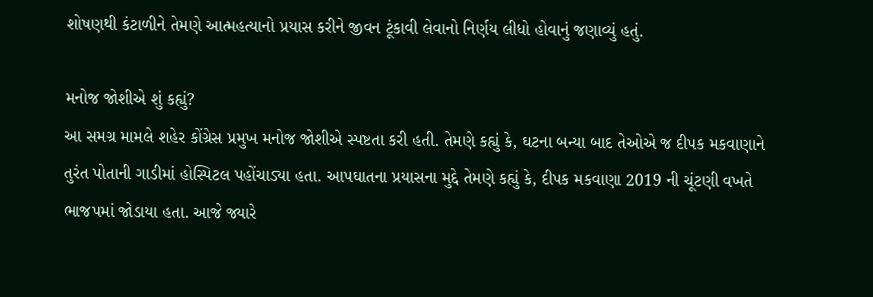શોષણથી કંટાળીને તેમણે આત્મહત્યાનો પ્રયાસ કરીને જીવન ટૂંકાવી લેવાનો નિર્ણય લીધો હોવાનું જણાવ્યું હતું.

મનોજ જોશીએ શું કહ્યું?
આ સમગ્ર મામલે શહેર કોંગ્રેસ પ્રમુખ મનોજ જોશીએ સ્પષ્ટતા કરી હતી. તેમણે કહ્યું કે, ઘટના બન્યા બાદ તેઓએ જ દીપક મકવાણાને તુરંત પોતાની ગાડીમાં હોસ્પિટલ પહોંચાડ્યા હતા. આપઘાતના પ્રયાસના મુદ્દે તેમણે કહ્યું કે, દીપક મકવાણા 2019 ની ચૂંટણી વખતે ભાજપમાં જોડાયા હતા. આજે જ્યારે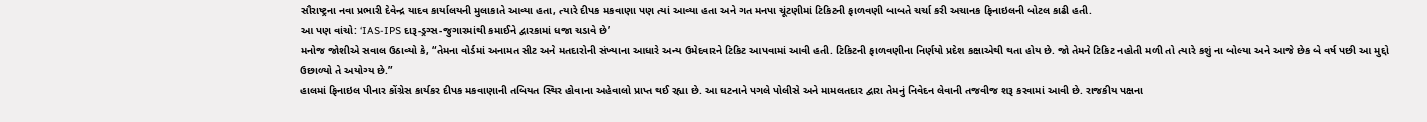સૌરાષ્ટ્રના નવા પ્રભારી દેવેન્દ્ર યાદવ કાર્યાલયની મુલાકાતે આવ્યા હતા, ત્યારે દીપક મકવાણા પણ ત્યાં આવ્યા હતા અને ગત મનપા ચૂંટણીમાં ટિકિટની ફાળવણી બાબતે ચર્ચા કરી અચાનક ફિનાઇલની બોટલ કાઢી હતી.
આ પણ વાંચો: ‘IAS-IPS દારૂ-ડ્રગ્સ-જુગારમાંથી કમાઈને દ્વારકામાં ધજા ચડાવે છે’
મનોજ જોશીએ સવાલ ઉઠાવ્યો કે, “તેમના વોર્ડમાં અનામત સીટ અને મતદારોની સંખ્યાના આધારે અન્ય ઉમેદવારને ટિકિટ આપવામાં આવી હતી. ટિકિટની ફાળવણીના નિર્ણયો પ્રદેશ કક્ષાએથી થતા હોય છે. જો તેમને ટિકિટ નહોતી મળી તો ત્યારે કશું ના બોલ્યા અને આજે છેક બે વર્ષ પછી આ મુદ્દો ઉછાળ્યો તે અયોગ્ય છે.”
હાલમાં ફિનાઇલ પીનાર કોંગ્રેસ કાર્યકર દીપક મકવાણાની તબિયત સ્થિર હોવાના અહેવાલો પ્રાપ્ત થઈ રહ્યા છે. આ ઘટનાને પગલે પોલીસે અને મામલતદાર દ્વારા તેમનું નિવેદન લેવાની તજવીજ શરૂ કરવામાં આવી છે. રાજકીય પક્ષના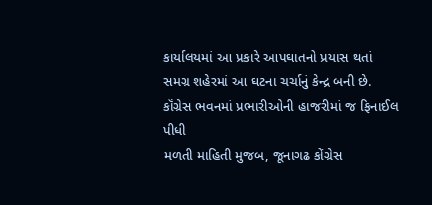કાર્યાલયમાં આ પ્રકારે આપઘાતનો પ્રયાસ થતાં સમગ્ર શહેરમાં આ ઘટના ચર્ચાનું કેન્દ્ર બની છે.
કૉંગ્રેસ ભવનમાં પ્રભારીઓની હાજરીમાં જ ફિનાઈલ પીધી
મળતી માહિતી મુજબ, જૂનાગઢ કોંગ્રેસ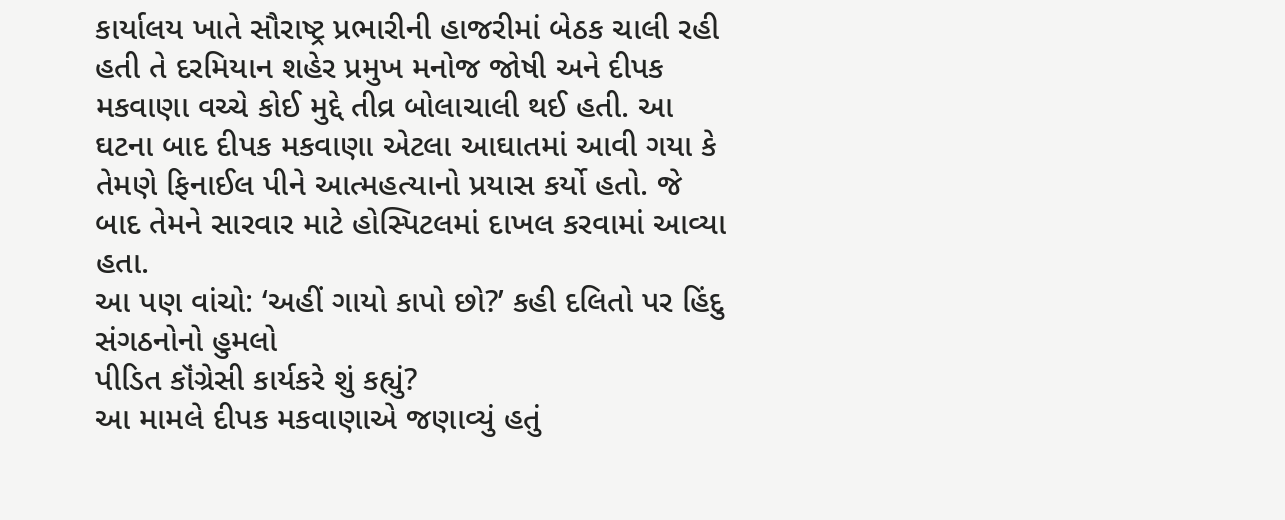કાર્યાલય ખાતે સૌરાષ્ટ્ર પ્રભારીની હાજરીમાં બેઠક ચાલી રહી હતી તે દરમિયાન શહેર પ્રમુખ મનોજ જોષી અને દીપક મકવાણા વચ્ચે કોઈ મુદ્દે તીવ્ર બોલાચાલી થઈ હતી. આ ઘટના બાદ દીપક મકવાણા એટલા આઘાતમાં આવી ગયા કે તેમણે ફિનાઈલ પીને આત્મહત્યાનો પ્રયાસ કર્યો હતો. જે બાદ તેમને સારવાર માટે હોસ્પિટલમાં દાખલ કરવામાં આવ્યા હતા.
આ પણ વાંચો: ‘અહીં ગાયો કાપો છો?’ કહી દલિતો પર હિંદુ સંગઠનોનો હુમલો
પીડિત કૉંગ્રેસી કાર્યકરે શું કહ્યું?
આ મામલે દીપક મકવાણાએ જણાવ્યું હતું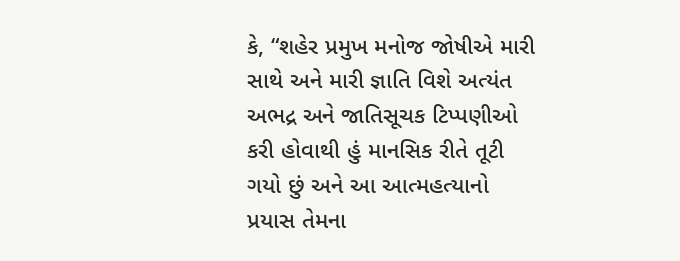કે, “શહેર પ્રમુખ મનોજ જોષીએ મારી સાથે અને મારી જ્ઞાતિ વિશે અત્યંત અભદ્ર અને જાતિસૂચક ટિપ્પણીઓ કરી હોવાથી હું માનસિક રીતે તૂટી ગયો છું અને આ આત્મહત્યાનો પ્રયાસ તેમના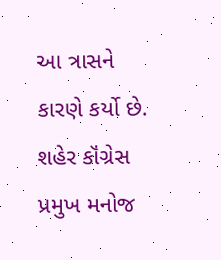આ ત્રાસને કારણે કર્યો છે.
શહેર કૉંગ્રેસ પ્રમુખ મનોજ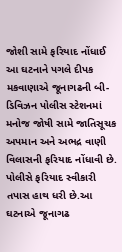જોશી સામે ફરિયાદ નોંધાઈ
આ ઘટનાને પગલે દીપક મકવાણાએ જૂનાગઢની બી-ડિવિઝન પોલીસ સ્ટેશનમાં મનોજ જોષી સામે જાતિસૂચક અપમાન અને અભદ્ર વાણી વિલાસની ફરિયાદ નોંધાવી છે. પોલીસે ફરિયાદ સ્વીકારી તપાસ હાથ ધરી છે.આ ઘટનાએ જૂનાગઢ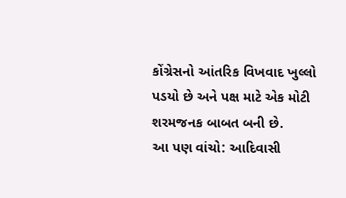કોંગ્રેસનો આંતરિક વિખવાદ ખુલ્લો પડયો છે અને પક્ષ માટે એક મોટી શરમજનક બાબત બની છે.
આ પણ વાંચો: આદિવાસી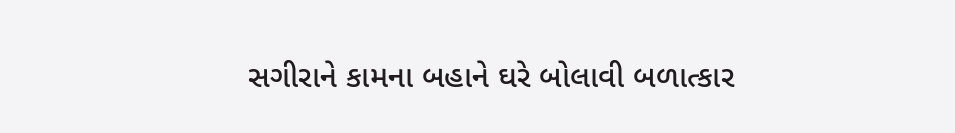સગીરાને કામના બહાને ઘરે બોલાવી બળાત્કાર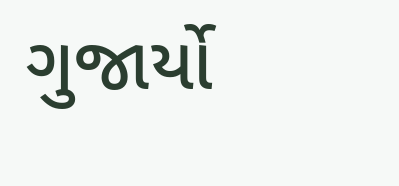ગુજાર્યો